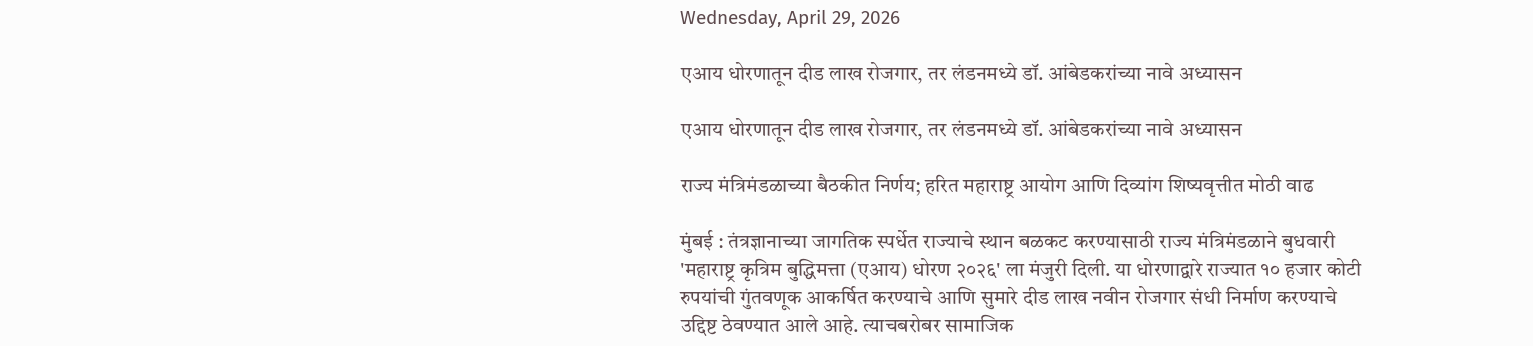Wednesday, April 29, 2026

एआय धोरणातून दीड लाख रोजगार, तर लंडनमध्ये डॉ. आंबेडकरांच्या नावे अध्यासन

एआय धोरणातून दीड लाख रोजगार, तर लंडनमध्ये डॉ. आंबेडकरांच्या नावे अध्यासन

राज्य मंत्रिमंडळाच्या बैठकीत निर्णय; हरित महाराष्ट्र आयोग आणि दिव्यांग शिष्यवृत्तीत मोठी वाढ

मुंबई : तंत्रज्ञानाच्या जागतिक स्पर्धेत राज्याचे स्थान बळकट करण्यासाठी राज्य मंत्रिमंडळाने बुधवारी 'महाराष्ट्र कृत्रिम बुद्धिमत्ता (एआय) धोरण २०२६' ला मंजुरी दिली. या धोरणाद्वारे राज्यात १० हजार कोटी रुपयांची गुंतवणूक आकर्षित करण्याचे आणि सुमारे दीड लाख नवीन रोजगार संधी निर्माण करण्याचे उद्दिष्ट ठेवण्यात आले आहे. त्याचबरोबर सामाजिक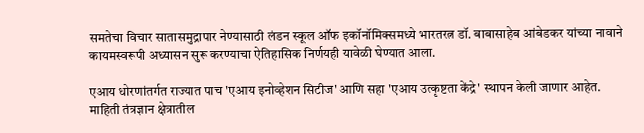समतेचा विचार सातासमुद्रापार नेण्यासाठी लंडन स्कूल ऑफ इकॉनॉमिक्समध्ये भारतरत्न डॉ. बाबासाहेब आंबेडकर यांच्या नावाने कायमस्वरूपी अध्यासन सुरू करण्याचा ऐतिहासिक निर्णयही यावेळी घेण्यात आला.

एआय धोरणांतर्गत राज्यात पाच 'एआय इनोव्हेशन सिटीज' आणि सहा 'एआय उत्कृष्टता केंद्रे' स्थापन केली जाणार आहेत. माहिती तंत्रज्ञान क्षेत्रातील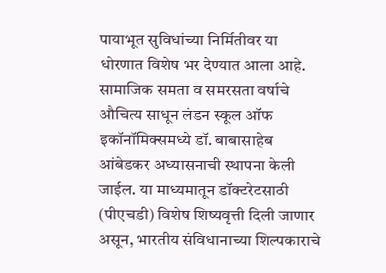पायाभूत सुविधांच्या निर्मितीवर या धोरणात विशेष भर देण्यात आला आहे. सामाजिक समता व समरसता वर्षाचे औचित्य साधून लंडन स्कूल ऑफ इकॉनॉमिक्समध्ये डॉ. बाबासाहेब आंबेडकर अध्यासनाची स्थापना केली जाईल. या माध्यमातून डॉक्टरेटसाठी (पीएचडी) विशेष शिष्यवृत्ती दिली जाणार असून, भारतीय संविधानाच्या शिल्पकाराचे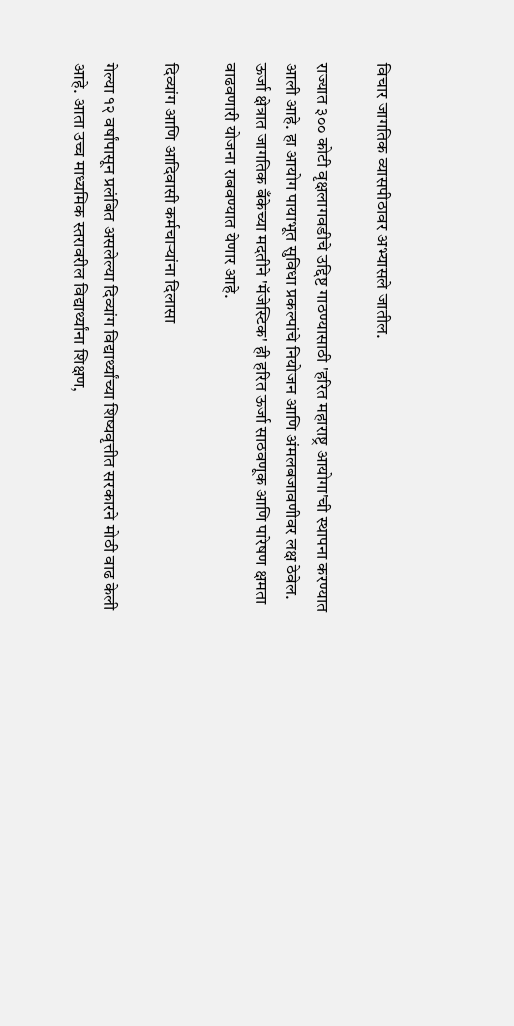विचार जागतिक व्यासपीठावर अभ्यासले जातील.

राज्यात ३०० कोटी वृक्षलागवडीचे उद्दिष्ट गाठण्यासाठी 'हरित महाराष्ट्र आयोगा'ची स्थापना करण्यात आली आहे. हा आयोग पायाभूत सुविधा प्रकल्पांचे नियोजन आणि अंमलबजावणीवर लक्ष ठेवेल. ऊर्जा क्षेत्रात जागतिक बँकेच्या मदतीने 'मॅजेस्टिक' ही हरित ऊर्जा साठवणूक आणि पारेषण क्षमता वाढवणारी योजना राबवण्यात येणार आहे.

दिव्यांग आणि आदिवासी कर्मचाऱ्यांना दिलासा

गेल्या १२ वर्षांपासून प्रलंबित असलेल्या दिव्यांग विद्यार्थ्यांच्या शिष्यवृत्तीत सरकारने मोठी वाढ केली आहे. आता उच्च माध्यमिक स्तरावरील विद्यार्थ्यांना शिक्षण,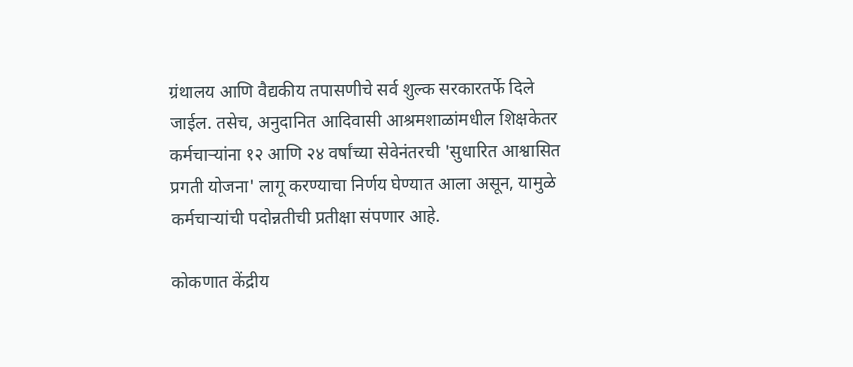ग्रंथालय आणि वैद्यकीय तपासणीचे सर्व शुल्क सरकारतर्फे दिले जाईल. तसेच, अनुदानित आदिवासी आश्रमशाळांमधील शिक्षकेतर कर्मचाऱ्यांना १२ आणि २४ वर्षांच्या सेवेनंतरची 'सुधारित आश्वासित प्रगती योजना' लागू करण्याचा निर्णय घेण्यात आला असून, यामुळे कर्मचाऱ्यांची पदोन्नतीची प्रतीक्षा संपणार आहे.

कोकणात केंद्रीय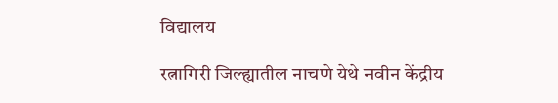विद्यालय

रत्नागिरी जिल्ह्यातील नाचणे येथे नवीन केंद्रीय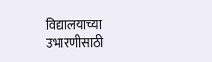विद्यालयाच्या उभारणीसाठी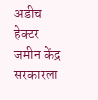अडीच हेक्टर जमीन केंद्र सरकारला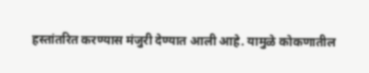हस्तांतरित करण्यास मंजुरी देण्यात आली आहे. यामुळे कोकणातील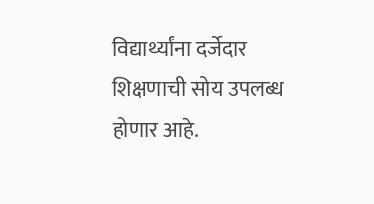विद्यार्थ्यांना दर्जेदार शिक्षणाची सोय उपलब्ध होणार आहे.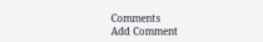Comments
Add Comment